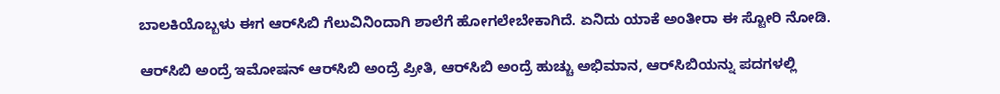ಬಾಲಕಿಯೊಬ್ಬಳು ಈಗ ಆರ್‌ಸಿಬಿ ಗೆಲುವಿನಿಂದಾಗಿ ಶಾಲೆಗೆ ಹೋಗಲೇಬೇಕಾಗಿದೆ. ಏನಿದು ಯಾಕೆ ಅಂತೀರಾ ಈ ಸ್ಟೋರಿ ನೋಡಿ.

ಆರ್‌ಸಿಬಿ ಅಂದ್ರೆ ಇಮೋಷನ್ ಆರ್‌ಸಿಬಿ ಅಂದ್ರೆ ಪ್ರೀತಿ, ಆರ್‌ಸಿಬಿ ಅಂದ್ರೆ ಹುಚ್ಚು ಅಭಿಮಾನ, ಆರ್‌ಸಿಬಿಯನ್ನು ಪದಗಳಲ್ಲಿ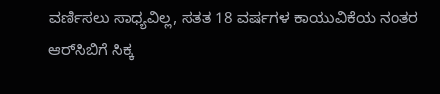ವರ್ಣಿಸಲು ಸಾಧ್ಯವಿಲ್ಲ, ಸತತ 18 ವರ್ಷಗಳ ಕಾಯುವಿಕೆಯ ನಂತರ ಆರ್‌ಸಿಬಿಗೆ ಸಿಕ್ಕ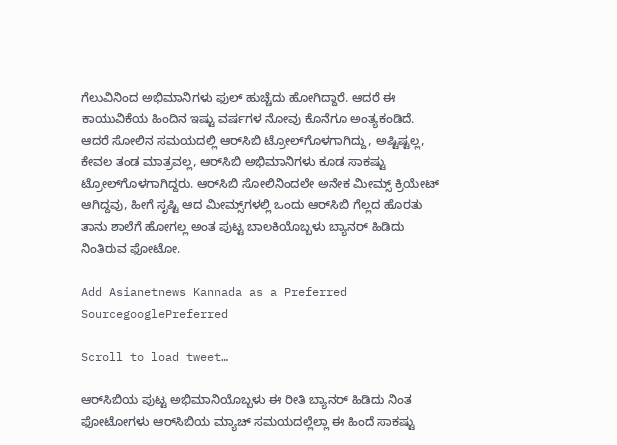ಗೆಲುವಿನಿಂದ ಅಭಿಮಾನಿಗಳು ಫುಲ್ ಹುಚ್ಚೆದು ಹೋಗಿದ್ದಾರೆ. ಆದರೆ ಈ ಕಾಯುವಿಕೆಯ ಹಿಂದಿನ ಇಷ್ಟು ವರ್ಷಗಳ ನೋವು ಕೊನೆಗೂ ಅಂತ್ಯಕಂಡಿದೆ. ಆದರೆ ಸೋಲಿನ ಸಮಯದಲ್ಲಿ ಆರ್‌ಸಿಬಿ ಟ್ರೋಲ್‌ಗೊಳಗಾಗಿದ್ದು, ಅಷ್ಟಿಷ್ಟಲ್ಲ, ಕೇವಲ ತಂಡ ಮಾತ್ರವಲ್ಲ, ಆರ್‌ಸಿಬಿ ಅಭಿಮಾನಿಗಳು ಕೂಡ ಸಾಕಷ್ಟು ಟ್ರೋಲ್‌ಗೊಳಗಾಗಿದ್ದರು. ಆರ್‌ಸಿಬಿ ಸೋಲಿನಿಂದಲೇ ಅನೇಕ ಮೀಮ್ಸ್ ಕ್ರಿಯೇಟ್ ಆಗಿದ್ದವು, ಹೀಗೆ ಸೃಷ್ಟಿ ಆದ ಮೀಮ್ಸ್‌ಗಳಲ್ಲಿ ಒಂದು ಆರ್‌ಸಿಬಿ ಗೆಲ್ಲದ ಹೊರತು ತಾನು ಶಾಲೆಗೆ ಹೋಗಲ್ಲ ಅಂತ ಪುಟ್ಟ ಬಾಲಕಿಯೊಬ್ಬಳು ಬ್ಯಾನರ್‌ ಹಿಡಿದು ನಿಂತಿರುವ ಫೋಟೋ.

Add Asianetnews Kannada as a Preferred SourcegooglePreferred

Scroll to load tweet…

ಆರ್‌ಸಿಬಿಯ ಪುಟ್ಟ ಅಭಿಮಾನಿಯೊಬ್ಬಳು ಈ ರೀತಿ ಬ್ಯಾನರ್ ಹಿಡಿದು ನಿಂತ ಫೋಟೋಗಳು ಆರ್‌ಸಿಬಿಯ ಮ್ಯಾಚ್‌ ಸಮಯದಲ್ಲೆಲ್ಲಾ ಈ ಹಿಂದೆ ಸಾಕಷ್ಟು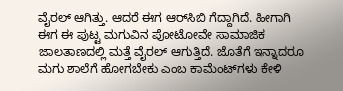ವೈರಲ್ ಆಗಿತ್ತು. ಆದರೆ ಈಗ ಆರ್‌ಸಿಬಿ ಗೆದ್ದಾಗಿದೆ. ಹೀಗಾಗಿ ಈಗ ಈ ಪುಟ್ಟ ಮಗುವಿನ ಪೋಟೋವೇ ಸಾಮಾಜಿಕ ಜಾಲತಾಣದಲ್ಲಿ ಮತ್ತೆ ವೈರಲ್ ಆಗುತ್ತಿದೆ. ಜೊತೆಗೆ ಇನ್ನಾದರೂ ಮಗು ಶಾಲೆಗೆ ಹೋಗಬೇಕು ಎಂಬ ಕಾಮೆಂಟ್‌ಗಳು ಕೇಳಿ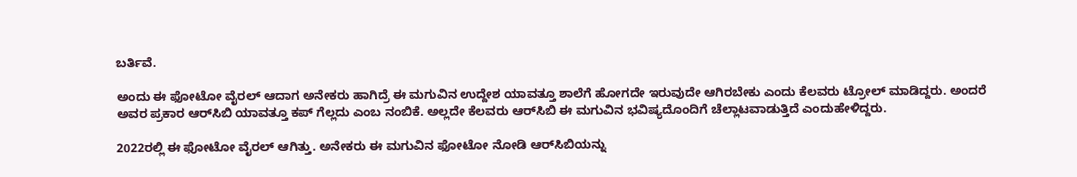ಬರ್ತಿವೆ.

ಅಂದು ಈ ಫೋಟೋ ವೈರಲ್ ಆದಾಗ ಅನೇಕರು ಹಾಗಿದ್ರೆ ಈ ಮಗುವಿನ ಉದ್ದೇಶ ಯಾವತ್ತೂ ಶಾಲೆಗೆ ಹೋಗದೇ ಇರುವುದೇ ಆಗಿರಬೇಕು ಎಂದು ಕೆಲವರು ಟ್ರೋಲ್ ಮಾಡಿದ್ದರು. ಅಂದರೆ ಅವರ ಪ್ರಕಾರ ಆರ್‌ಸಿಬಿ ಯಾವತ್ತೂ ಕಪ್ ಗೆಲ್ಲದು ಎಂಬ ನಂಬಿಕೆ. ಅಲ್ಲದೇ ಕೆಲವರು ಆರ್‌ಸಿಬಿ ಈ ಮಗುವಿನ ಭವಿಷ್ಯದೊಂದಿಗೆ ಚೆಲ್ಲಾಟವಾಡುತ್ತಿದೆ ಎಂದುಹೇಳಿದ್ದರು.

2022ರಲ್ಲಿ ಈ ಫೋಟೋ ವೈರಲ್ ಆಗಿತ್ತು. ಅನೇಕರು ಈ ಮಗುವಿನ ಫೋಟೋ ನೋಡಿ ಆರ್‌ಸಿಬಿಯನ್ನು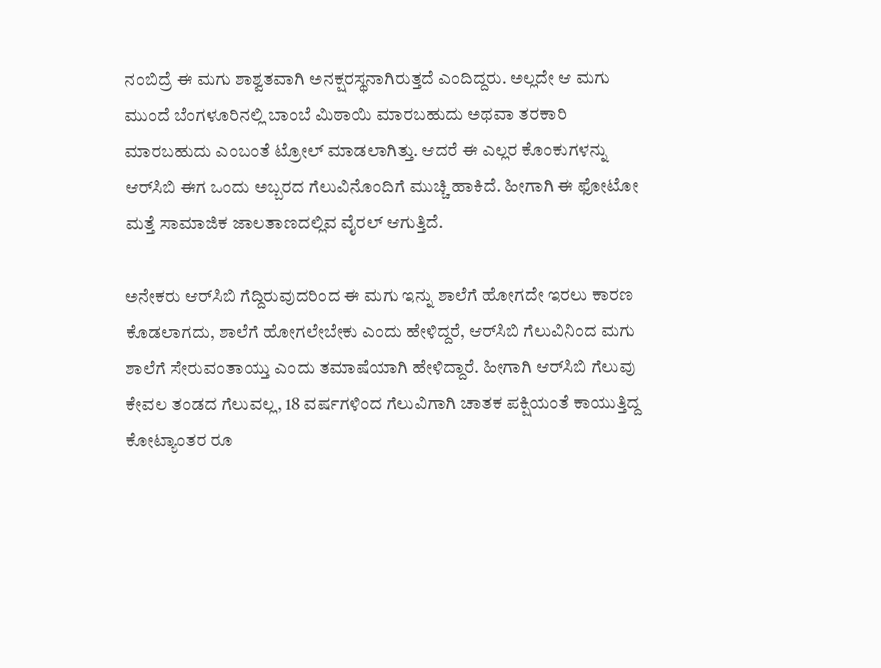ನಂಬಿದ್ರೆ ಈ ಮಗು ಶಾಶ್ವತವಾಗಿ ಅನಕ್ಷರಸ್ಥನಾಗಿರುತ್ತದೆ ಎಂದಿದ್ದರು. ಅಲ್ಲದೇ ಆ ಮಗು ಮುಂದೆ ಬೆಂಗಳೂರಿನಲ್ಲಿ ಬಾಂಬೆ ಮಿಠಾಯಿ ಮಾರಬಹುದು ಅಥವಾ ತರಕಾರಿ ಮಾರಬಹುದು ಎಂಬಂತೆ ಟ್ರೋಲ್ ಮಾಡಲಾಗಿತ್ತು. ಆದರೆ ಈ ಎಲ್ಲರ ಕೊಂಕುಗಳನ್ನು ಆರ್‌ಸಿಬಿ ಈಗ ಒಂದು ಅಬ್ಬರದ ಗೆಲುವಿನೊಂದಿಗೆ ಮುಚ್ಚಿ ಹಾಕಿದೆ. ಹೀಗಾಗಿ ಈ ಫೋಟೋ ಮತ್ತೆ ಸಾಮಾಜಿಕ ಜಾಲತಾಣದಲ್ಲಿವ ವೈರಲ್ ಆಗುತ್ತಿದೆ.

ಅನೇಕರು ಆರ್‌ಸಿಬಿ ಗೆದ್ದಿರುವುದರಿಂದ ಈ ಮಗು ಇನ್ನು ಶಾಲೆಗೆ ಹೋಗದೇ ಇರಲು ಕಾರಣ ಕೊಡಲಾಗದು, ಶಾಲೆಗೆ ಹೋಗಲೇಬೇಕು ಎಂದು ಹೇಳಿದ್ದರೆ, ಆರ್‌ಸಿಬಿ ಗೆಲುವಿನಿಂದ ಮಗು ಶಾಲೆಗೆ ಸೇರುವಂತಾಯ್ತು ಎಂದು ತಮಾಷೆಯಾಗಿ ಹೇಳಿದ್ದಾರೆ. ಹೀಗಾಗಿ ಆರ್‌ಸಿಬಿ ಗೆಲುವು ಕೇವಲ ತಂಡದ ಗೆಲುವಲ್ಲ, 18 ವರ್ಷಗಳಿಂದ ಗೆಲುವಿಗಾಗಿ ಚಾತಕ ಪಕ್ಷಿಯಂತೆ ಕಾಯುತ್ತಿದ್ದ ಕೋಟ್ಯಾಂತರ ರೂ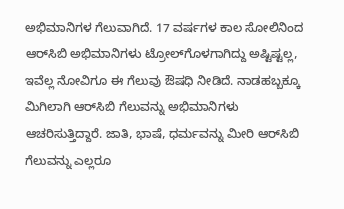ಅಭಿಮಾನಿಗಳ ಗೆಲುವಾಗಿದೆ. 17 ವರ್ಷಗಳ ಕಾಲ ಸೋಲಿನಿಂದ ಆರ್‌ಸಿಬಿ ಅಭಿಮಾನಿಗಳು ಟ್ರೋಲ್‌ಗೊಳಗಾಗಿದ್ದು ಅಷ್ಟಿಷ್ಟಲ್ಲ, ಇವೆಲ್ಲ ನೋವಿಗೂ ಈ ಗೆಲುವು ಔಷಧಿ ನೀಡಿದೆ. ನಾಡಹಬ್ಬಕ್ಕೂ ಮಿಗಿಲಾಗಿ ಆರ್‌ಸಿಬಿ ಗೆಲುವನ್ನು ಅಭಿಮಾನಿಗಳು ಆಚರಿಸುತ್ತಿದ್ದಾರೆ. ಜಾತಿ, ಭಾಷೆ, ಧರ್ಮವನ್ನು ಮೀರಿ ಆರ್‌ಸಿಬಿ ಗೆಲುವನ್ನು ಎಲ್ಲರೂ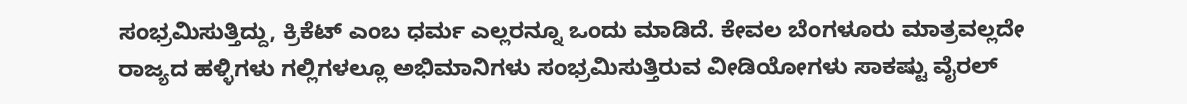ಸಂಭ್ರಮಿಸುತ್ತಿದ್ದು, ಕ್ರಿಕೆಟ್‌ ಎಂಬ ಧರ್ಮ ಎಲ್ಲರನ್ನೂ ಒಂದು ಮಾಡಿದೆ. ಕೇವಲ ಬೆಂಗಳೂರು ಮಾತ್ರವಲ್ಲದೇ ರಾಜ್ಯದ ಹಳ್ಳಿಗಳು ಗಲ್ಲಿಗಳಲ್ಲೂ ಅಭಿಮಾನಿಗಳು ಸಂಭ್ರಮಿಸುತ್ತಿರುವ ವೀಡಿಯೋಗಳು ಸಾಕಷ್ಟು ವೈರಲ್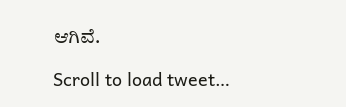ಆಗಿವೆ.

Scroll to load tweet…